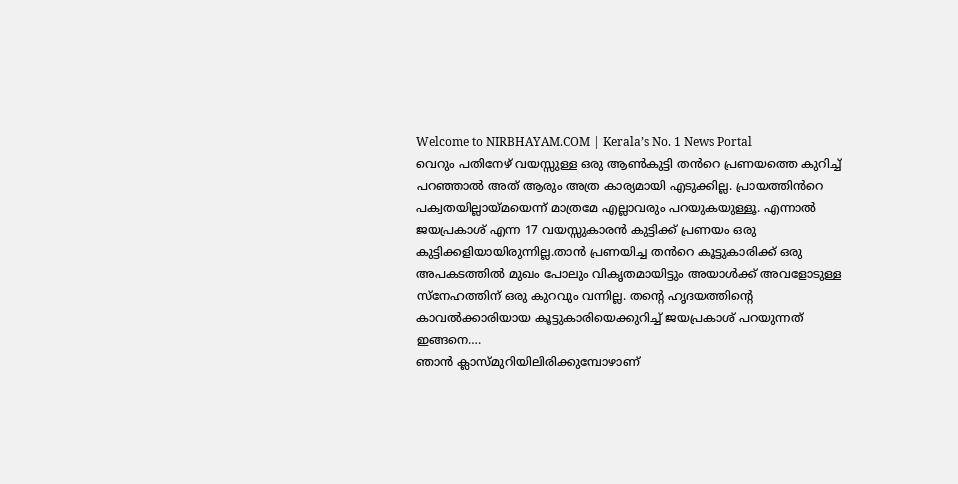Welcome to NIRBHAYAM.COM | Kerala’s No. 1 News Portal
വെറും പതിനേഴ് വയസ്സുള്ള ഒരു ആൺകുട്ടി തൻറെ പ്രണയത്തെ കുറിച്ച് പറഞ്ഞാൽ അത് ആരും അത്ര കാര്യമായി എടുക്കില്ല. പ്രായത്തിൻറെ പക്വതയില്ലായ്മയെന്ന് മാത്രമേ എല്ലാവരും പറയുകയുള്ളൂ. എന്നാൽ ജയപ്രകാശ് എന്ന 17 വയസ്സുകാരൻ കുട്ടിക്ക് പ്രണയം ഒരു കുട്ടിക്കളിയായിരുന്നില്ല.താൻ പ്രണയിച്ച തൻറെ കൂട്ടുകാരിക്ക് ഒരു അപകടത്തിൽ മുഖം പോലും വികൃതമായിട്ടും അയാൾക്ക് അവളോടുള്ള സ്നേഹത്തിന് ഒരു കുറവും വന്നില്ല. തന്റെ ഹൃദയത്തിന്റെ കാവൽക്കാരിയായ കൂട്ടുകാരിയെക്കുറിച്ച് ജയപ്രകാശ് പറയുന്നത് ഇങ്ങനെ….
ഞാൻ ക്ലാസ്മുറിയിലിരിക്കുമ്പോഴാണ്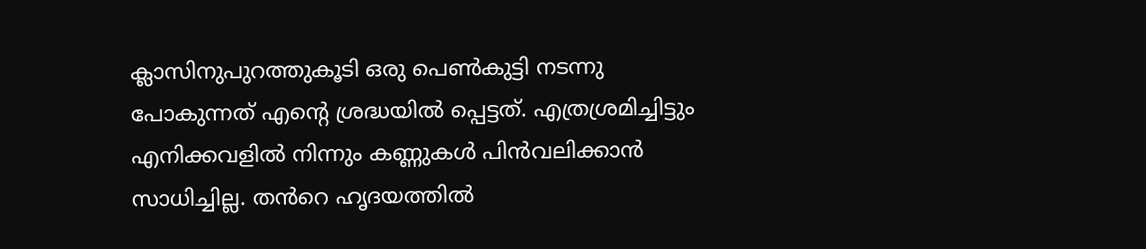ക്ലാസിനുപുറത്തുകൂടി ഒരു പെൺകുട്ടി നടന്നു പോകുന്നത് എന്റെ ശ്രദ്ധയിൽ പ്പെട്ടത്. എത്രശ്രമിച്ചിട്ടും എനിക്കവളിൽ നിന്നും കണ്ണുകൾ പിൻവലിക്കാൻ സാധിച്ചില്ല. തൻറെ ഹൃദയത്തിൽ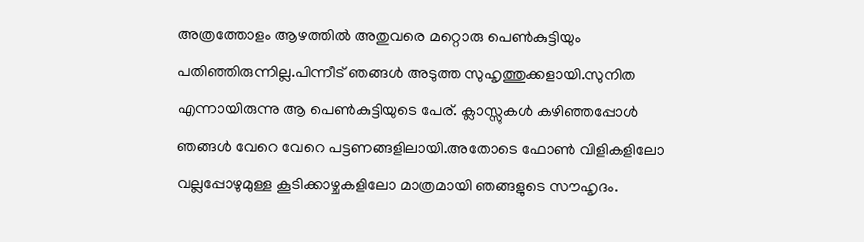അത്രത്തോളം ആഴത്തിൽ അതുവരെ മറ്റൊരു പെൺകുട്ടിയും പതിഞ്ഞിരുന്നില്ല.പിന്നീട് ഞങ്ങൾ അടുത്ത സുഹൃത്തുക്കളായി.സുനിത എന്നായിരുന്നു ആ പെൺകുട്ടിയുടെ പേര്. ക്ലാസ്സുകൾ കഴിഞ്ഞപ്പോൾ ഞങ്ങൾ വേറെ വേറെ പട്ടണങ്ങളിലായി.അതോടെ ഫോൺ വിളികളിലോ വല്ലപ്പോഴുമുള്ള കൂടിക്കാഴ്ചകളിലോ മാത്രമായി ഞങ്ങളുടെ സൗഹൃദം.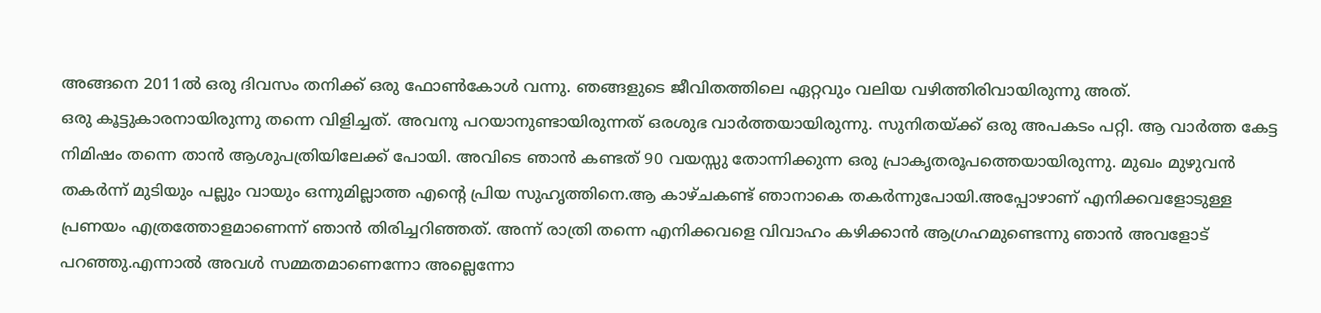അങ്ങനെ 2011ൽ ഒരു ദിവസം തനിക്ക് ഒരു ഫോൺകോൾ വന്നു. ഞങ്ങളുടെ ജീവിതത്തിലെ ഏറ്റവും വലിയ വഴിത്തിരിവായിരുന്നു അത്.
ഒരു കൂട്ടുകാരനായിരുന്നു തന്നെ വിളിച്ചത്. അവനു പറയാനുണ്ടായിരുന്നത് ഒരശുഭ വാർത്തയായിരുന്നു. സുനിതയ്ക്ക് ഒരു അപകടം പറ്റി. ആ വാർത്ത കേട്ട നിമിഷം തന്നെ താൻ ആശുപത്രിയിലേക്ക് പോയി. അവിടെ ഞാൻ കണ്ടത് 90 വയസ്സു തോന്നിക്കുന്ന ഒരു പ്രാകൃതരൂപത്തെയായിരുന്നു. മുഖം മുഴുവൻ തകർന്ന് മുടിയും പല്ലും വായും ഒന്നുമില്ലാത്ത എന്റെ പ്രിയ സുഹൃത്തിനെ.ആ കാഴ്ചകണ്ട് ഞാനാകെ തകർന്നുപോയി.അപ്പോഴാണ് എനിക്കവളോടുള്ള പ്രണയം എത്രത്തോളമാണെന്ന് ഞാൻ തിരിച്ചറിഞ്ഞത്. അന്ന് രാത്രി തന്നെ എനിക്കവളെ വിവാഹം കഴിക്കാൻ ആഗ്രഹമുണ്ടെന്നു ഞാൻ അവളോട് പറഞ്ഞു.എന്നാൽ അവൾ സമ്മതമാണെന്നോ അല്ലെന്നോ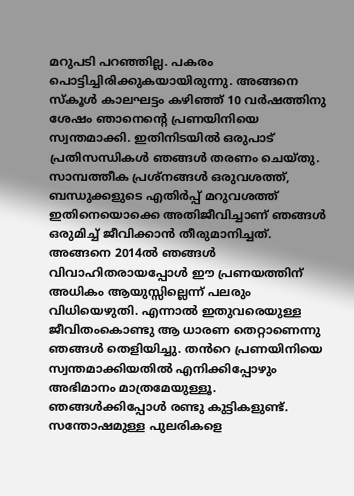മറുപടി പറഞ്ഞില്ല. പകരം പൊട്ടിച്ചിരിക്കുകയായിരുന്നു. അങ്ങനെ സ്കൂൾ കാലഘട്ടം കഴിഞ്ഞ് 10 വർഷത്തിനു ശേഷം ഞാനെന്റെ പ്രണയിനിയെ സ്വന്തമാക്കി. ഇതിനിടയിൽ ഒരുപാട് പ്രതിസന്ധികൾ ഞങ്ങൾ തരണം ചെയ്തു.
സാമ്പത്തീക പ്രശ്നങ്ങൾ ഒരുവശത്ത്, ബന്ധുക്കളുടെ എതിർപ്പ് മറുവശത്ത് ഇതിനെയൊക്കെ അതിജീവിച്ചാണ് ഞങ്ങൾ ഒരുമിച്ച് ജീവിക്കാൻ തീരുമാനിച്ചത്. അങ്ങനെ 2014ൽ ഞങ്ങൾ വിവാഹിതരായപ്പോൾ ഈ പ്രണയത്തിന് അധികം ആയുസ്സില്ലെന്ന് പലരും വിധിയെഴുതി. എന്നാൽ ഇതുവരെയുള്ള ജീവിതംകൊണ്ടു ആ ധാരണ തെറ്റാണെന്നു ഞങ്ങൾ തെളിയിച്ചു. തൻറെ പ്രണയിനിയെ സ്വന്തമാക്കിയതിൽ എനിക്കിപ്പോഴും അഭിമാനം മാത്രമേയുള്ളൂ. ഞങ്ങൾക്കിപ്പോൾ രണ്ടു കുട്ടികളുണ്ട്. സന്തോഷമുള്ള പുലരികളെ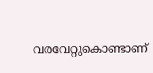വരവേറ്റുകൊണ്ടാണ്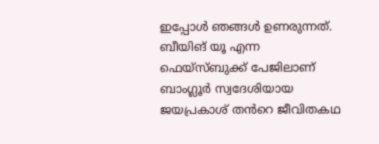ഇപ്പോൾ ഞങ്ങൾ ഉണരുന്നത്.
ബീയിങ് യൂ എന്ന ഫെയ്സ്ബുക്ക് പേജിലാണ് ബാംഗ്ലൂർ സ്വദേശിയായ ജയപ്രകാശ് തൻറെ ജീവിതകഥ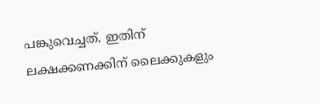പങ്കുവെച്ചത്. ഇതിന് ലക്ഷക്കണക്കിന് ലൈക്കുകളും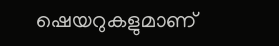ഷെയറുകളുമാണ്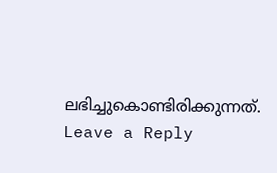ലഭിച്ചുകൊണ്ടിരിക്കുന്നത്.
Leave a Reply